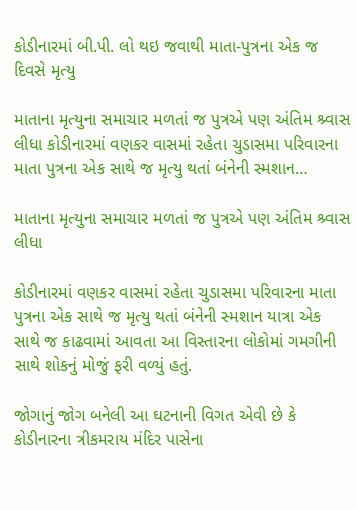કોડીનારમાં બી.પી. લો થઇ જવાથી માતા-પુત્રના એક જ દિવસે મૃત્યુ

માતાના મૃત્યુના સમાચાર મળતાં જ પુત્રએ પણ અંતિમ શ્ર્વાસ લીધા કોડીનારમાં વણકર વાસમાં રહેતા ચુડાસમા પરિવારના માતા પુત્રના એક સાથે જ મૃત્યુ થતાં બંનેની સ્મશાન…

માતાના મૃત્યુના સમાચાર મળતાં જ પુત્રએ પણ અંતિમ શ્ર્વાસ લીધા

કોડીનારમાં વણકર વાસમાં રહેતા ચુડાસમા પરિવારના માતા પુત્રના એક સાથે જ મૃત્યુ થતાં બંનેની સ્મશાન યાત્રા એક સાથે જ કાઢવામાં આવતા આ વિસ્તારના લોકોમાં ગમગીની સાથે શોકનું મોજું ફરી વળ્યું હતું.

જોગાનું જોગ બનેલી આ ઘટનાની વિગત એવી છે કે કોડીનારના ત્રીકમરાય મંદિર પાસેના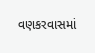વણકરવાસમાં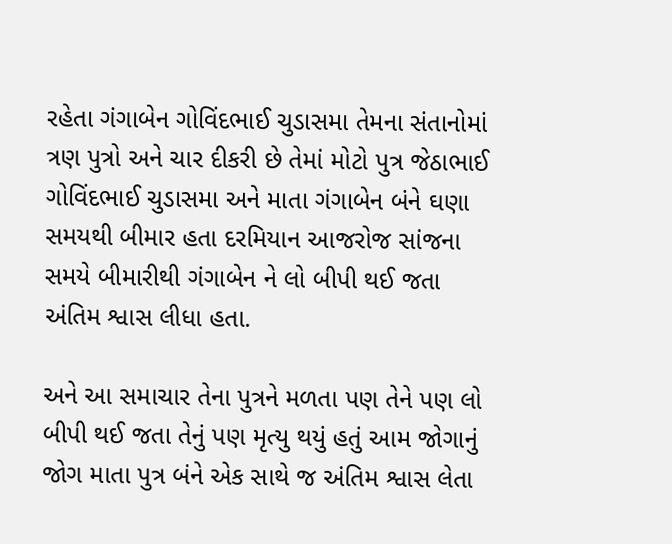રહેતા ગંગાબેન ગોવિંદભાઈ ચુડાસમા તેમના સંતાનોમાં ત્રણ પુત્રો અને ચાર દીકરી છે તેમાં મોટો પુત્ર જેઠાભાઈ ગોવિંદભાઈ ચુડાસમા અને માતા ગંગાબેન બંને ઘણા સમયથી બીમાર હતા દરમિયાન આજરોજ સાંજના સમયે બીમારીથી ગંગાબેન ને લો બીપી થઈ જતા અંતિમ શ્વાસ લીધા હતા.

અને આ સમાચાર તેના પુત્રને મળતા પણ તેને પણ લો બીપી થઈ જતા તેનું પણ મૃત્યુ થયું હતું આમ જોગાનું જોગ માતા પુત્ર બંને એક સાથે જ અંતિમ શ્વાસ લેતા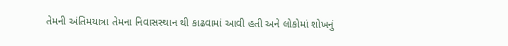તેમની અંતિમયાત્રા તેમના નિવાસસ્થાન થી કાઢવામાં આવી હતી અને લોકોમાં શોખનું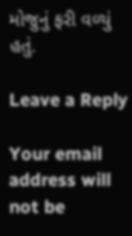મોજુનું ફરી વળ્યું હતું.

Leave a Reply

Your email address will not be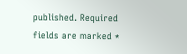published. Required fields are marked *